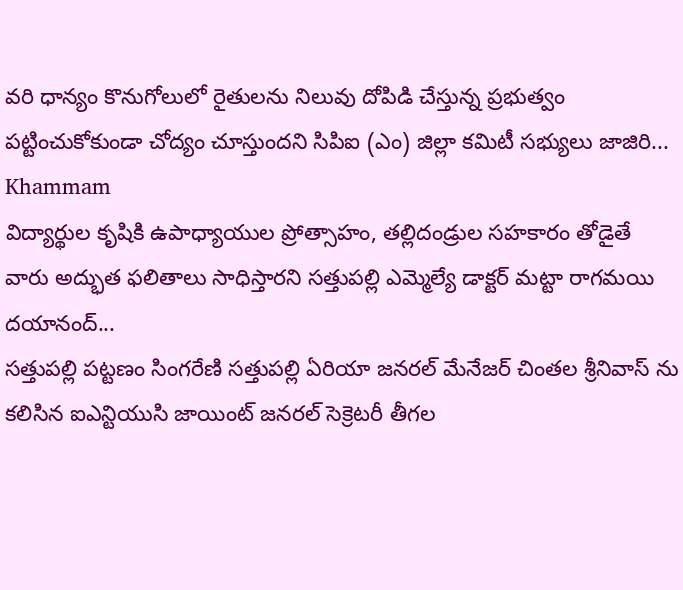వరి ధాన్యం కొనుగోలులో రైతులను నిలువు దోపిడి చేస్తున్న ప్రభుత్వం పట్టించుకోకుండా చోద్యం చూస్తుందని సిపిఐ (ఎం) జిల్లా కమిటీ సభ్యులు జాజిరి...
Khammam
విద్యార్థుల కృషికి ఉపాధ్యాయుల ప్రోత్సాహం, తల్లిదండ్రుల సహకారం తోడైతే వారు అద్భుత ఫలితాలు సాధిస్తారని సత్తుపల్లి ఎమ్మెల్యే డాక్టర్ మట్టా రాగమయి దయానంద్...
సత్తుపల్లి పట్టణం సింగరేణి సత్తుపల్లి ఏరియా జనరల్ మేనేజర్ చింతల శ్రీనివాస్ ను కలిసిన ఐఎన్టియుసి జాయింట్ జనరల్ సెక్రెటరీ తీగల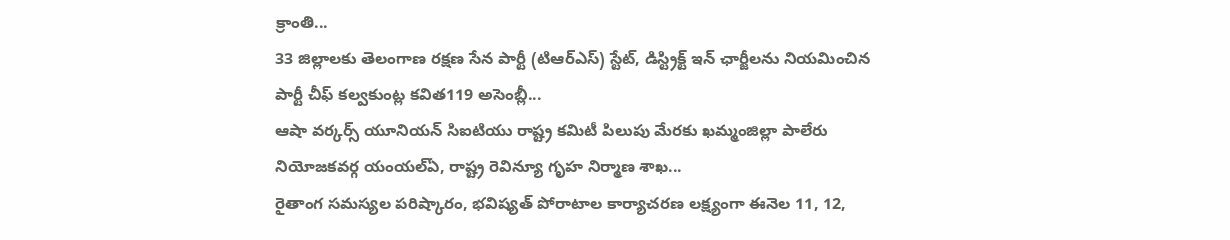క్రాంతి...
33 జిల్లాలకు తెలంగాణ రక్షణ సేన పార్టీ (టిఆర్ఎస్) స్టేట్, డిస్ట్రిక్ట్ ఇన్ ఛార్జీలను నియమించిన పార్టీ చీఫ్ కల్వకుంట్ల కవిత119 అసెంబ్లీ...
ఆషా వర్కర్స్ యూనియన్ సిఐటియు రాష్ట్ర కమిటీ పిలుపు మేరకు ఖమ్మంజిల్లా పాలేరు నియోజకవర్గ యంయల్ఏ, రాష్ట్ర రెవిన్యూ గృహ నిర్మాణ శాఖ...
రైతాంగ సమస్యల పరిష్కారం, భవిష్యత్ పోరాటాల కార్యాచరణ లక్ష్యంగా ఈనెల 11, 12,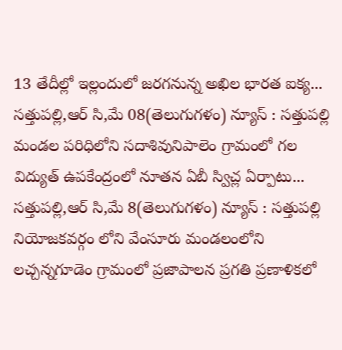13 తేదీల్లో ఇల్లందులో జరగనున్న అఖిల భారత ఐక్య...
సత్తుపల్లి,ఆర్ సి,మే 08(తెలుగుగళం) న్యూస్ : సత్తుపల్లి మండల పరిధిలోని సదాశివునిపాలెం గ్రామంలో గల విద్యుత్ ఉపకేంద్రంలో నూతన ఏబీ స్విచ్ల ఏర్పాటు...
సత్తుపల్లి,ఆర్ సి,మే 8(తెలుగుగళం) న్యూస్ : సత్తుపల్లి నియోజకవర్గం లోని వేంసూరు మండలంలోని లచ్చన్నగూడెం గ్రామంలో ప్రజాపాలన ప్రగతి ప్రణాళికలో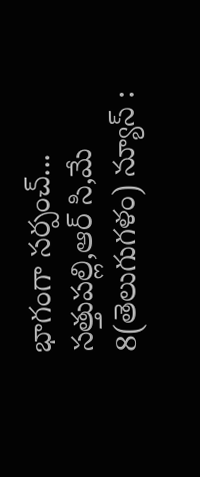భాగంగా సర్పంచ్...
సత్తుపల్లి,ఆర్ సి,మే 8(తెలుగుగళం) న్యూస్ :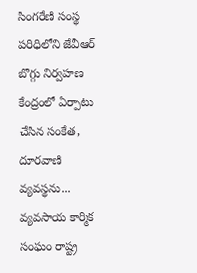సింగరేణి సంస్థ పరిధిలోని జేవీఆర్ బొగ్గు నిర్వహణ కేంద్రంలో ఏర్పాటు చేసిన సంకేత, దూరవాణి వ్యవస్థను...
వ్యవసాయ కార్మిక సంఘం రాష్ట్ర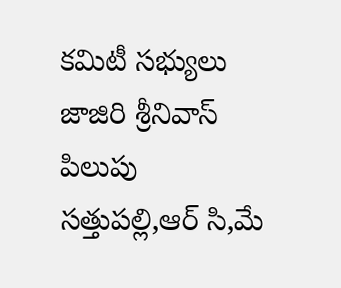కమిటీ సభ్యులు జాజిరి శ్రీనివాస్ పిలుపు సత్తుపల్లి,ఆర్ సి,మే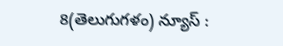8(తెలుగుగళం) న్యూస్ :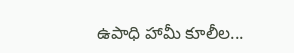ఉపాధి హామీ కూలీల...